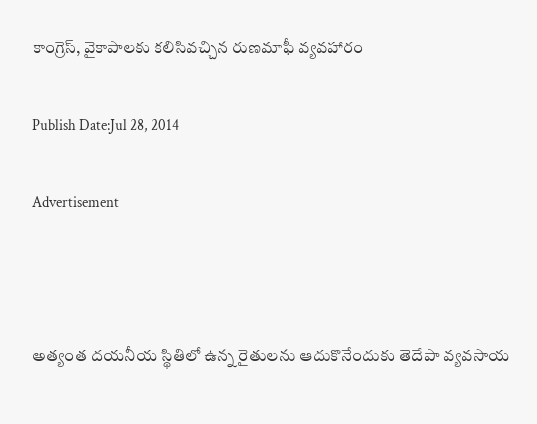కాంగ్రెస్, వైకాపాలకు కలిసివచ్చిన రుణమాఫీ వ్యవహారం

Publish Date:Jul 28, 2014

Advertisement



అత్యంత దయనీయ స్థితిలో ఉన్న రైతులను ఆదుకొనేందుకు తెదేపా వ్యవసాయ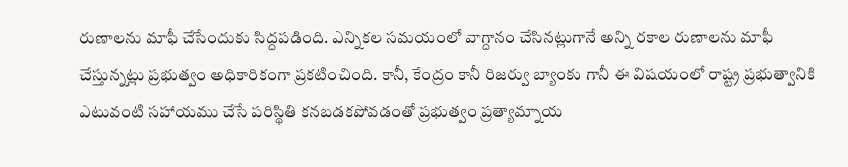రుణాలను మాఫీ చేసేందుకు సిద్దపడింది. ఎన్నికల సమయంలో వాగ్దానం చేసినట్లుగానే అన్ని రకాల రుణాలను మాఫీ చేస్తున్నట్లు ప్రభుత్వం అధికారికంగా ప్రకటించింది. కానీ, కేంద్రం కానీ రిజర్వు బ్యాంకు గానీ ఈ విషయంలో రాష్ట్ర ప్రభుత్వానికి ఎటువంటి సహాయము చేసే పరిస్థితి కనబడకపోవడంతో ప్రభుత్వం ప్రత్యామ్నాయ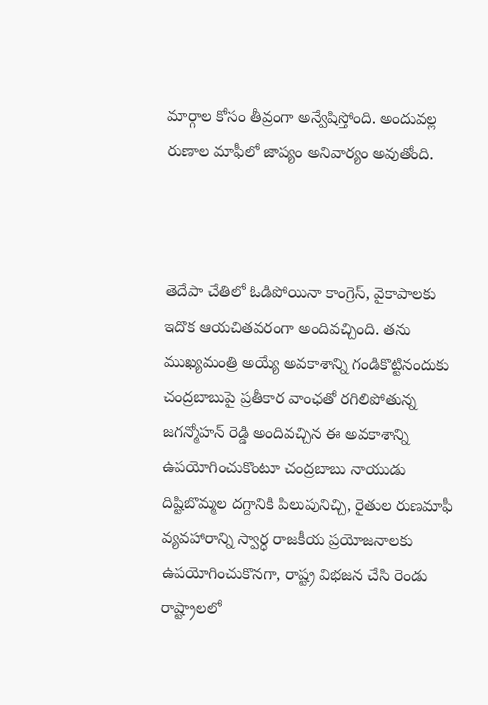మార్గాల కోసం తీవ్రంగా అన్వేషిస్తోంది. అందువల్ల రుణాల మాఫీలో జాప్యం అనివార్యం అవుతోంది.



తెదేపా చేతిలో ఓడిపోయినా కాంగ్రెస్, వైకాపాలకు ఇదొక ఆయచితవరంగా అందివచ్చింది. తను ముఖ్యమంత్రి అయ్యే అవకాశాన్ని గండికొట్టినందుకు చంద్రబాబుపై ప్రతీకార వాంఛతో రగిలిపోతున్న జగన్మోహన్ రెడ్డి అందివచ్చిన ఈ అవకాశాన్ని ఉపయోగించుకొంటూ చంద్రబాబు నాయుడు దిష్టిబొమ్మల దగ్దానికి పిలుపునిచ్చి, రైతుల రుణమాఫీ వ్యవహారాన్ని స్వార్ధ రాజకీయ ప్రయోజనాలకు ఉపయోగించుకొనగా, రాష్ట్ర విభజన చేసి రెండు రాష్ట్రాలలో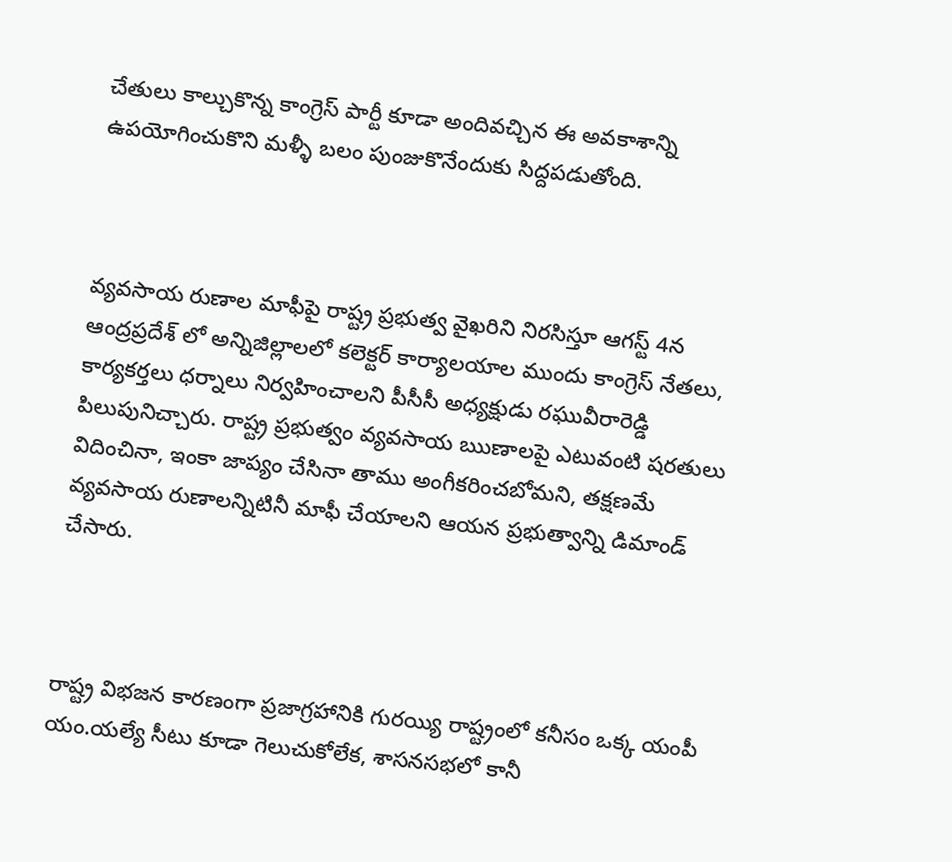చేతులు కాల్చుకొన్న కాంగ్రెస్ పార్టీ కూడా అందివచ్చిన ఈ అవకాశాన్ని ఉపయోగించుకొని మళ్ళీ బలం పుంజుకొనేందుకు సిద్దపడుతోంది.



వ్యవసాయ రుణాల మాఫీపై రాష్ట్ర ప్రభుత్వ వైఖరిని నిరసిస్తూ ఆగస్ట్ 4న ఆంద్రప్రదేశ్ లో అన్నిజిల్లాలలో కలెక్టర్ కార్యాలయాల ముందు కాంగ్రెస్ నేతలు, కార్యకర్తలు ధర్నాలు నిర్వహించాలని పీసీసీ అధ్యక్షుడు రఘువీరారెడ్డి పిలుపునిచ్చారు. రాష్ట్ర ప్రభుత్వం వ్యవసాయ ఋణాలపై ఎటువంటి షరతులు విదించినా, ఇంకా జాప్యం చేసినా తాము అంగీకరించబోమని, తక్షణమే వ్యవసాయ రుణాలన్నిటినీ మాఫీ చేయాలని ఆయన ప్రభుత్వాన్ని డిమాండ్ చేసారు.



రాష్ట్ర విభజన కారణంగా ప్రజాగ్రహానికి గురయ్యి రాష్ట్రంలో కనీసం ఒక్క యంపీ యం.యల్యే సీటు కూడా గెలుచుకోలేక, శాసనసభలో కానీ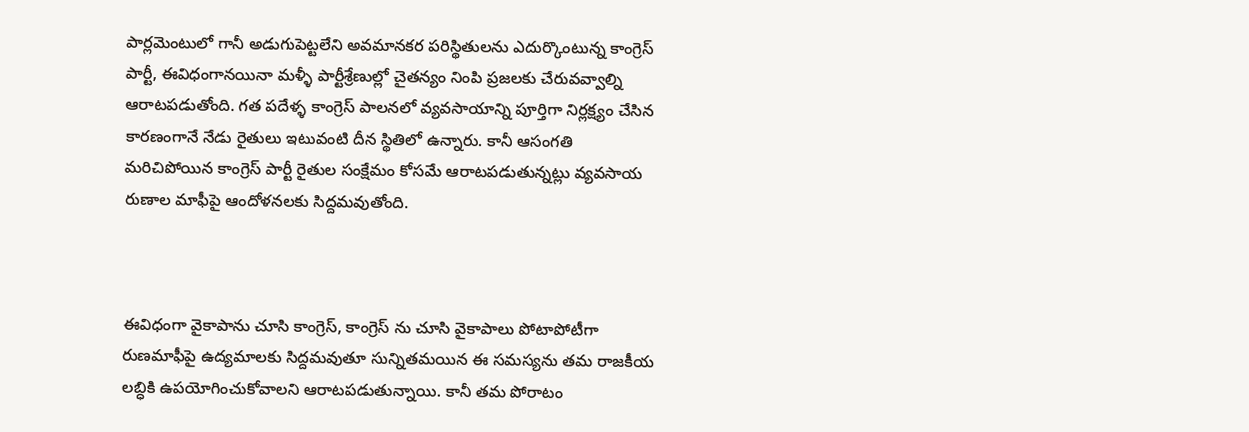పార్లమెంటులో గానీ అడుగుపెట్టలేని అవమానకర పరిస్థితులను ఎదుర్కొంటున్న కాంగ్రెస్ పార్టీ, ఈవిధంగానయినా మళ్ళీ పార్టీశ్రేణుల్లో చైతన్యం నింపి ప్రజలకు చేరువవ్వాల్ని ఆరాటపడుతోంది. గత పదేళ్ళ కాంగ్రెస్ పాలనలో వ్యవసాయాన్ని పూర్తిగా నిర్లక్ష్యం చేసిన కారణంగానే నేడు రైతులు ఇటువంటి దీన స్థితిలో ఉన్నారు. కానీ ఆసంగతి మరిచిపోయిన కాంగ్రెస్ పార్టీ రైతుల సంక్షేమం కోసమే ఆరాటపడుతున్నట్లు వ్యవసాయ రుణాల మాఫీపై ఆందోళనలకు సిద్దమవుతోంది.



ఈవిధంగా వైకాపాను చూసి కాంగ్రెస్, కాంగ్రెస్ ను చూసి వైకాపాలు పోటాపోటీగా రుణమాఫీపై ఉద్యమాలకు సిద్దమవుతూ సున్నితమయిన ఈ సమస్యను తమ రాజకీయ లబ్ధికి ఉపయోగించుకోవాలని ఆరాటపడుతున్నాయి. కానీ తమ పోరాటం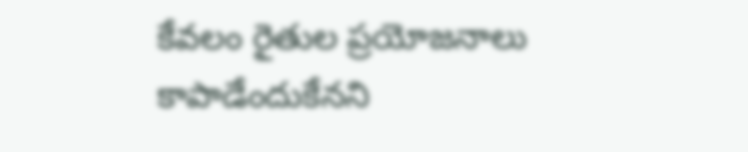కేవలం రైతుల ప్రయోజనాలు కాపాడేందుకేనని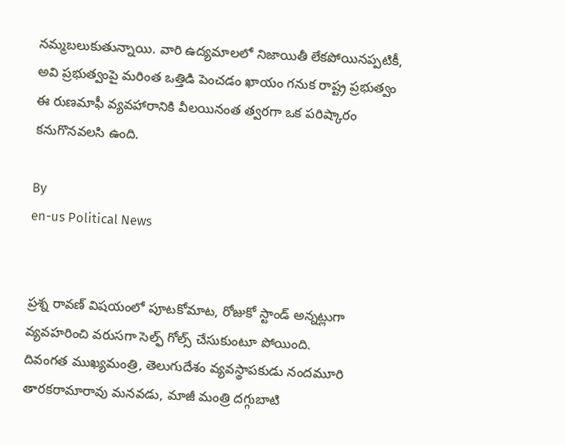నమ్మబలుకుతున్నాయి. వారి ఉద్యమాలలో నిజాయితీ లేకపోయినప్పటికీ, అవి ప్రభుత్వంపై మరింత ఒత్తిడి పెంచడం ఖాయం గనుక రాష్ట్ర ప్రభుత్వం ఈ రుణమాఫీ వ్యవహారానికి వీలయినంత త్వరగా ఒక పరిష్కారం కనుగొనవలసి ఉంది.

By
en-us Political News


ప్రశ్న రావణ్ విషయంలో పూటకోమాట, రోజుకో స్టాండ్ అన్నట్లుగా వ్యవహరించి వరుసగా సెల్ఫ్ గోల్స్ చేసుకుంటూ పోయింది.
దివంగత ముఖ్యమంత్రి, తెలుగుదేశం వ్యవస్థాపకుడు నందమూరి తారకరామారావు మనవడు, మాజీ మంత్రి దగ్గుబాటి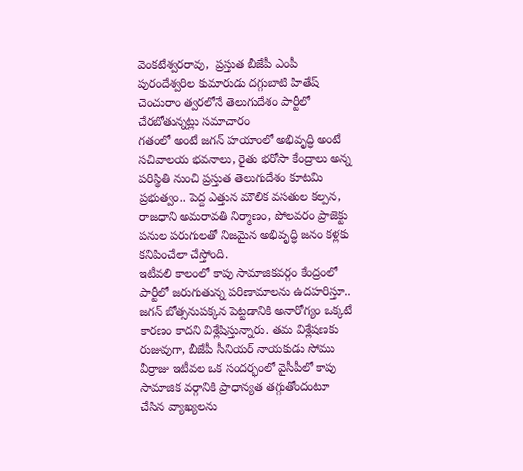వెంకటేశ్వరరావు,  ప్రస్తుత బీజేపీ ఎంపీ పురందేశ్వరిల కుమారుడు దగ్గుబాటి హితేష్ చెంచురాం త్వరలోనే తెలుగుదేశం పార్టీలో చేరబోతున్నట్లు సమాచారం
గతంలో అంటే జగన్ హయాంలో అభివృద్ధి అంటే సచివాలయ భవనాలు, రైతు భరోసా కేంద్రాలు అన్న పరిస్థితి నుంచి ప్రస్తుత తెలుగుదేశం కూటమి ప్రభుత్వం.. పెద్ద ఎత్తున మౌలిక వసతుల కల్పన, రాజధాని అమరావతి నిర్మాణం, పోలవరం ప్రాజెక్టు పనుల పరుగులతో నిజమైన అభివృద్ధి జనం కళ్లకు కనిపించేలా చేస్తోంది.
ఇటీవలి కాలంలో కాపు సామాజికవర్గం కేంద్రంలో పార్టీలో జరుగుతున్న పరిణామాలను ఉదహరిస్తూ.. జగన్ బోత్సనుపక్కన పెట్టడానికి అనారోగ్యం ఒక్కటే కారణం కాదని విశ్లేషిస్తున్నారు. తమ విశ్లేషణకు రుజువుగా, బీజేపీ సీనియర్ నాయకుడు సోము వీర్రాజు ఇటీవల ఒక సందర్భంలో వైసీపీలో కాపు సామాజిక వర్గానికి ప్రాధాన్యత తగ్గుతోందంటూ చేసిన వ్యాఖ్యలను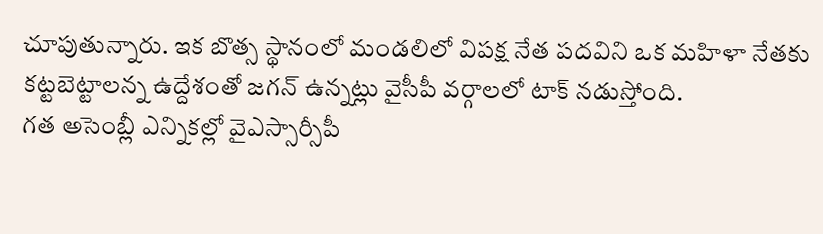చూపుతున్నారు. ఇక బొత్స స్థానంలో మండలిలో విపక్ష నేత పదవిని ఒక మహిళా నేతకు కట్టబెట్టాలన్న ఉద్దేశంతో జగన్ ఉన్నట్లు వైసీపీ వర్గాలలో టాక్ నడుస్తోంది.
గత అసెంబ్లీ ఎన్నికల్లో వైఎస్సార్సీపీ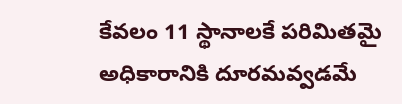కేవలం 11 స్థానాలకే పరిమితమై అధికారానికి దూరమవ్వడమే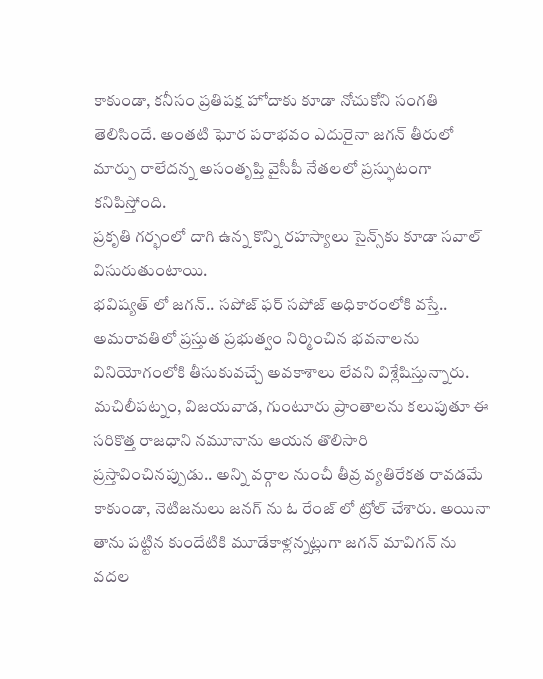కాకుండా, కనీసం ప్రతిపక్ష హోదాకు కూడా నోచుకోని సంగతి తెలిసిందే. అంతటి ఘోర పరాభవం ఎదురైనా జగన్ తీరులో మార్పు రాలేదన్న అసంతృప్తి వైసీపీ నేతలలో ప్రస్ఫుటంగా కనిపిస్తోంది.
ప్రకృతి గర్భంలో దాగి ఉన్న కొన్ని రహస్యాలు సైన్స్‌కు కూడా సవాల్ విసురుతుంటాయి.
భవిష్యత్ లో జగన్.. సపోజ్ ఫర్ సపోజ్ అధికారంలోకి వస్తే.. అమరావతిలో ప్రస్తుత ప్రభుత్వం నిర్మించిన భవనాలను వినియోగంలోకి తీసుకువచ్చే అవకాశాలు లేవని విశ్లేషిస్తున్నారు.
మచిలీపట్నం, విజయవాడ, గుంటూరు ప్రాంతాలను కలుపుతూ ఈ సరికొత్త రాజధాని నమూనాను ఆయన తొలిసారి ప్రస్తావించినప్పుడు.. అన్ని వర్గాల నుంచీ తీవ్ర వ్యతిరేకత రావడమే కాకుండా, నెటిజనులు జనగ్ ను ఓ రేంజ్ లో ట్రోల్ చేశారు. అయినా తాను పట్టిన కుందేటికి మూడేకాళ్లన్నట్లుగా జగన్ మావిగన్ ను వదల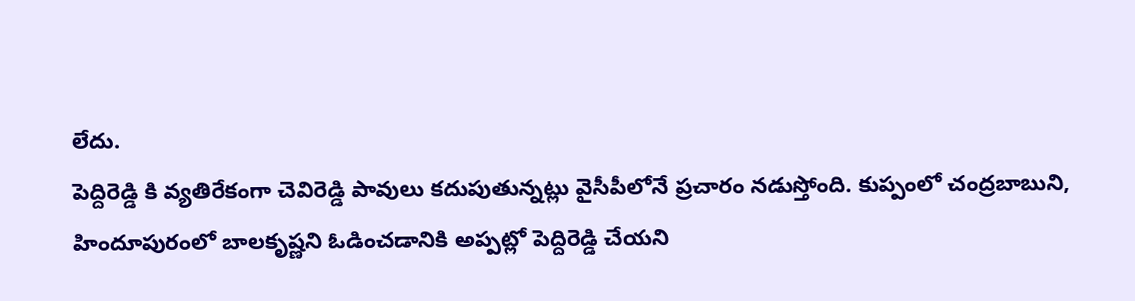లేదు.
పెద్దిరెడ్డి కి వ్యతిరేకంగా చెవిరెడ్డి పావులు కదుపుతున్నట్లు వైసీపీలోనే ప్రచారం నడుస్తోంది. కుప్పంలో చంద్రబాబుని, హిందూపురంలో బాలకృష్ణని ఓడించడానికి అప్పట్లో పెద్దిరెడ్డి చేయని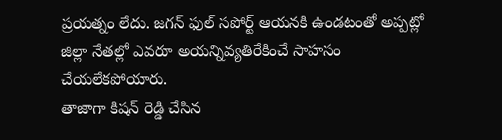ప్రయత్నం లేదు. జగన్ ఫుల్ సపోర్ట్ ఆయనకి ఉండటంతో అప్పట్లో జిల్లా నేతల్లో ఎవరూ అయన్నివ్యతిరేకించే సాహసం చేయలేకపోయారు.
తాజాగా కిషన్ రెడ్డి చేసిన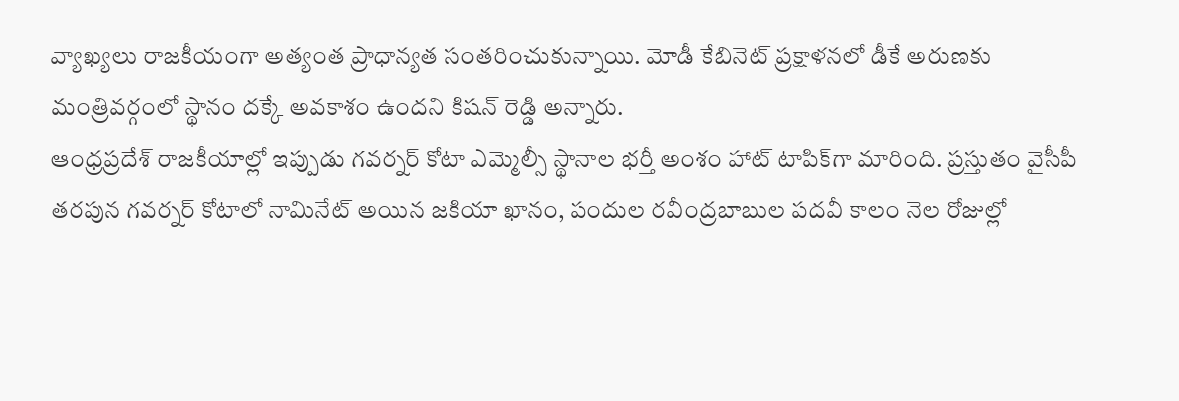వ్యాఖ్యలు రాజకీయంగా అత్యంత ప్రాధాన్యత సంతరించుకున్నాయి. మోడీ కేబినెట్ ప్రక్షాళనలో డీకే అరుణకు మంత్రివర్గంలో స్థానం దక్కే అవకాశం ఉందని కిషన్ రెడ్డి అన్నారు.
ఆంధ్రప్రదేశ్ రాజకీయాల్లో ఇప్పుడు గవర్నర్ కోటా ఎమ్మెల్సీ స్థానాల భర్తీ అంశం హాట్ టాపిక్‌గా మారింది. ప్రస్తుతం వైసీపీ తరపున గవర్నర్ కోటాలో నామినేట్ అయిన జకియా ఖానం, పందుల రవీంద్రబాబుల పదవీ కాలం నెల రోజుల్లో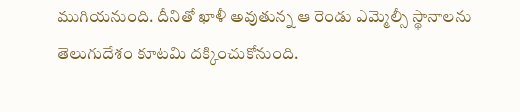ముగియనుంది. దీనితో ఖాళీ అవుతున్న ఆ రెండు ఎమ్మెల్సీ స్థానాలను తెలుగుదేశం కూటమి దక్కించుకోనుంది.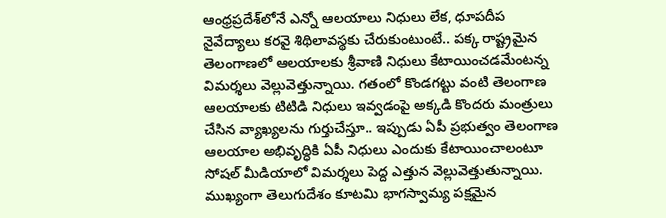ఆంధ్రప్రదేశ్‌లోనే ఎన్నో ఆలయాలు నిధులు లేక, ధూపదీప నైవేద్యాలు కరవై శిథిలావస్థకు చేరుకుంటుంటే.. పక్క రాష్ట్రమైన తెలంగాణలో ఆలయాలకు శ్రీవాణి నిధులు కేటాయించడమేంటన్న విమర్శలు వెల్లువెత్తున్నాయి. గతంలో కొండగట్టు వంటి తెలంగాణ ఆలయాలకు టిటిడి నిధులు ఇవ్వడంపై అక్కడి కొందరు మంత్రులు చేసిన వ్యాఖ్యలను గుర్తుచేస్తూ.. ఇప్పుడు ఏపీ ప్రభుత్వం తెలంగాణ ఆలయాల అభివృద్ధికి ఏపీ నిధులు ఎందుకు కేటాయించాలంటూ సోషల్ మీడియాలో విమర్శలు పెద్ద ఎత్తున వెల్లువెత్తుతున్నాయి.
ముఖ్యంగా తెలుగుదేశం కూటమి భాగస్వామ్య పక్షమైన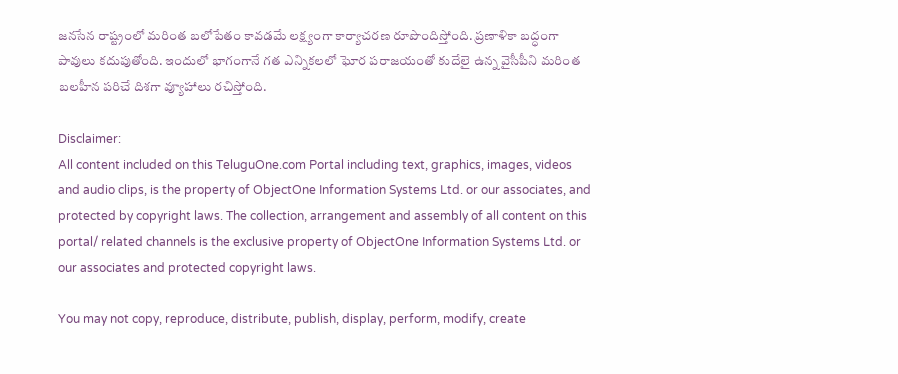జనసేన రాష్ట్రంలో మరింత బలోపేతం కావడమే లక్ష్యంగా కార్యాచరణ రూపొందిస్తోంది. ప్రణాళికా బద్ధంగా పావులు కదుపుతోంది. ఇందులో భాగంగానే గత ఎన్నికలలో ఘోర పరాజయంతో కుదేలై ఉన్న వైసీపీని మరింత బలహీన పరిచే దిశగా వ్యూహాలు రచిస్తోంది.

Disclaimer:
All content included on this TeluguOne.com Portal including text, graphics, images, videos and audio clips, is the property of ObjectOne Information Systems Ltd. or our associates, and protected by copyright laws. The collection, arrangement and assembly of all content on this portal/ related channels is the exclusive property of ObjectOne Information Systems Ltd. or our associates and protected copyright laws.

You may not copy, reproduce, distribute, publish, display, perform, modify, create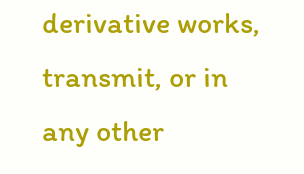derivative works, transmit, or in any other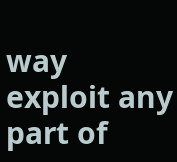way exploit any part of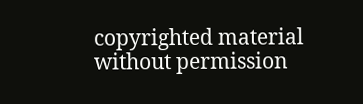copyrighted material without permission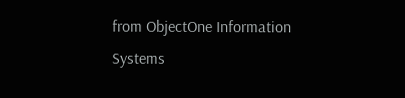from ObjectOne Information Systems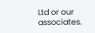Ltd or our associates.